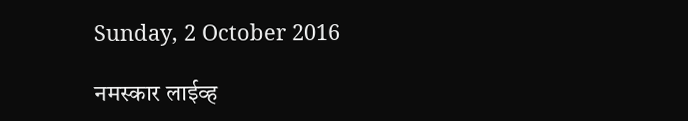Sunday, 2 October 2016

नमस्कार लाईव्ह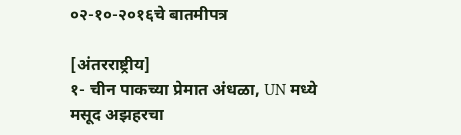०२-१०-२०१६चे बातमीपत्र

[अंतरराष्ट्रीय]
१- चीन पाकच्या प्रेमात अंधळा, UN मध्ये मसूद अझहरचा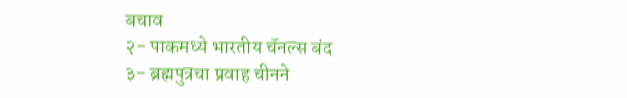बचाव
२- पाकमध्ये भारतीय चॅनल्स बंद
३- ब्रह्मपुत्रचा प्रवाह चीनने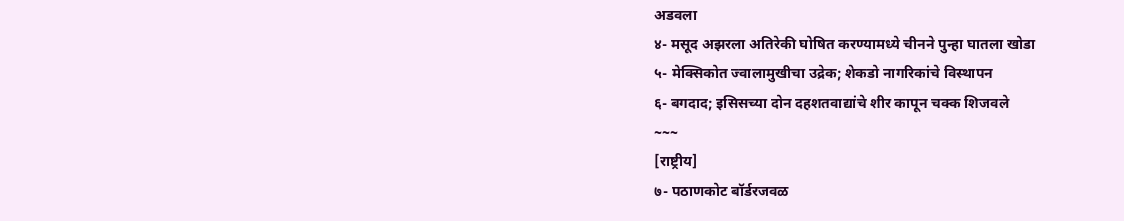अडवला
४- मसूद अझरला अतिरेकी घोषित करण्यामध्ये चीनने पुन्हा घातला खोडा
५- मेक्सिकोत ज्वालामुखीचा उद्रेक; शेकडो नागरिकांचे विस्थापन
६- बगदाद; इसिसच्या दोन दहशतवाद्यांचे शीर कापून चक्क शिजवले
~~~
[राष्ट्रीय]
७- पठाणकोट बॉर्डरजवळ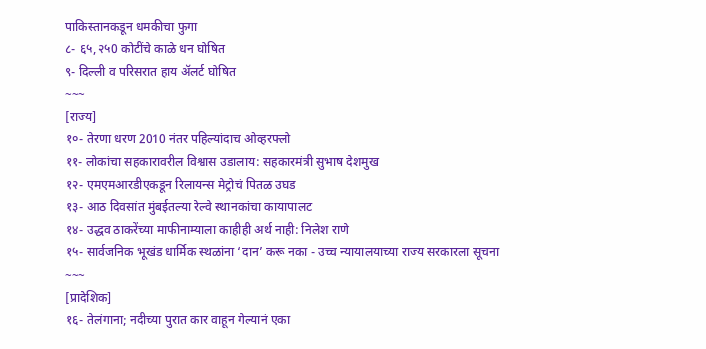पाकिस्तानकडून धमकीचा फुगा
८- ६५,२५0 कोटींचे काळे धन घोषित
९- दिल्ली व परिसरात हाय अ‍ॅलर्ट घोषित
~~~
[राज्य]
१०- तेरणा धरण 2010 नंतर पहिल्यांदाच ओव्हरफ्लो
११- लोकांचा सहकारावरील विश्वास उडालाय: सहकारमंत्री सुभाष देशमुख
१२- एमएमआरडीएकडून रिलायन्स मेट्रोचं पितळ उघड
१३- आठ दिवसांत मुंबईतल्या रेल्वे स्थानकांचा कायापालट
१४- उद्धव ठाकरेंच्या माफीनाम्याला काहीही अर्थ नाही: निलेश राणे
१५- सार्वजनिक भूखंड धार्मिक स्थळांना ‘दान’ करू नका - उच्च न्यायालयाच्या राज्य सरकारला सूचना
~~~
[प्रादेशिक]
१६- तेलंगाना; नदीच्या पुरात कार वाहून गेल्यानं एका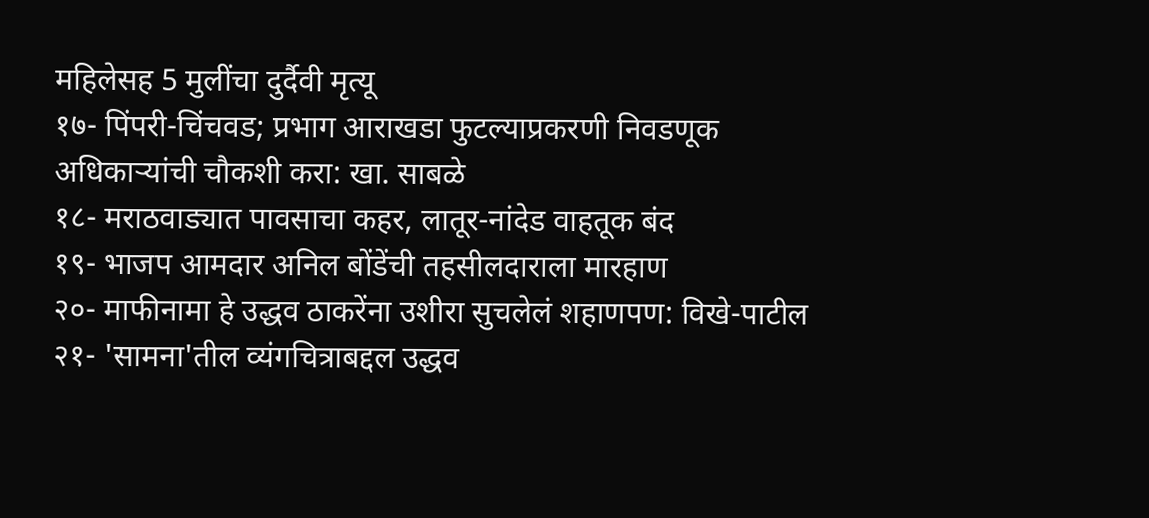महिलेसह 5 मुलींचा दुर्दैवी मृत्यू
१७- पिंपरी-चिंचवड; प्रभाग आराखडा फुटल्याप्रकरणी निवडणूक अधिकाऱ्यांची चौकशी करा: खा. साबळे
१८- मराठवाड्यात पावसाचा कहर, लातूर-नांदेड वाहतूक बंद
१९- भाजप आमदार अनिल बोंडेंची तहसीलदाराला मारहाण
२०- माफीनामा हे उद्धव ठाकरेंना उशीरा सुचलेलं शहाणपण: विखे-पाटील
२१- 'सामना'तील व्यंगचित्राबद्दल उद्धव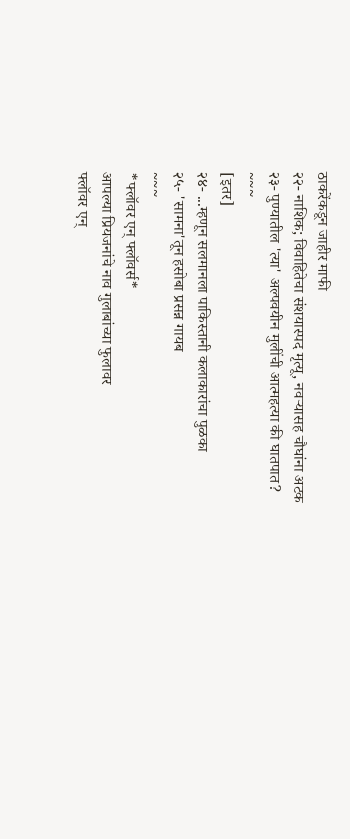ठाकरेंकडून जाहीर माफी
२२- नाशिक; विवाहितेचा संशयास्पद मृत्यू, नवऱ्यासह चौघांना अटक
२३- पुण्यातील 'त्या' अल्पवयीन मुलींची आत्महत्या की घातपात?
~~~
[इतर]
२४- ...म्हणून सलमानला पाकिस्तानी कलाकारांचा पुळका
२५- 'सामना'तून हसोबा प्रसन्न गायब
~~~
*फ्लॉवर एन् फ्लॉवर्स*
आपल्या प्रियजनांचे नाव गुलाबांच्या फुलावर
फ्लॉवर एन्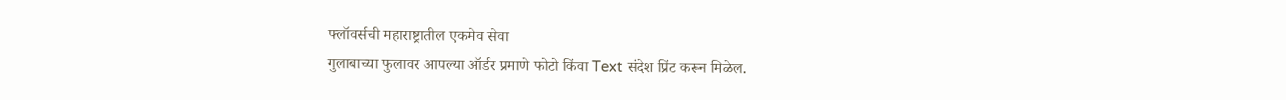फ्लॉवर्सची महाराष्ट्रातील एकमेव सेवा
गुलाबाच्या फुलावर आपल्या ऑर्डर प्रमाणे फोटो किंवा Text संदेश प्रिंट करून मिळेल.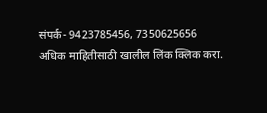संपर्क- 9423785456, 7350625656
अधिक माहितीसाठी खालील लिंक क्लिक करा.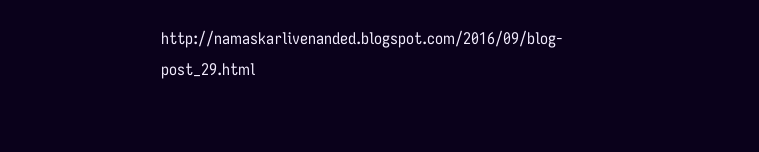http://namaskarlivenanded.blogspot.com/2016/09/blog-post_29.html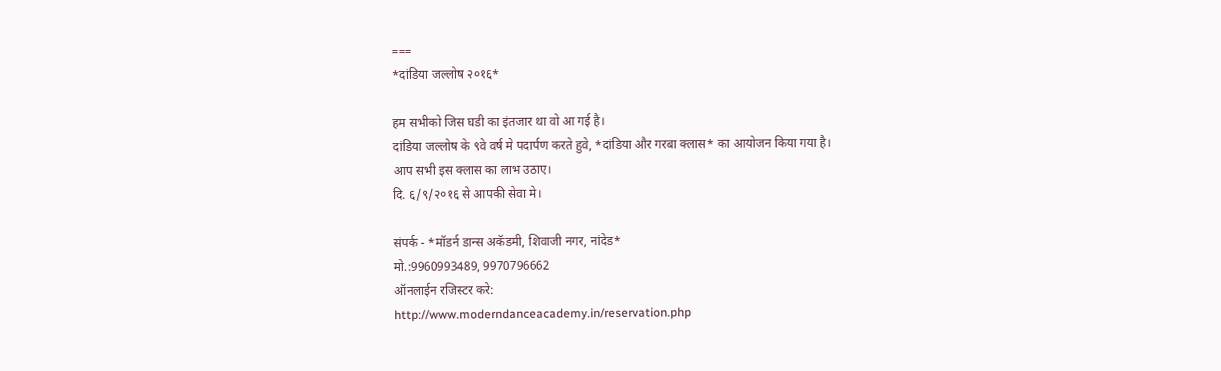===
*दांडिया जल्लोष २०१६*

हम सभीको जिस घडी का इंतजार था वो आ गई है।
दांडिया जल्लोष के ९वे वर्ष मे पदार्पण करते हुवे, *दांडिया और गरबा क्लास* का आयोजन किया गया है।
आप सभी इस क्लास का लाभ उठाए।
दि. ६/९/२०१६ से आपकी सेवा मे।

संपर्क - *मॉडर्न डान्स अकॅडमी, शिवाजी नगर, नांदेड*
मो.:9960993489, 9970796662
ऑनलाईन रजिस्टर करे:
http://www.moderndanceacademy.in/reservation.php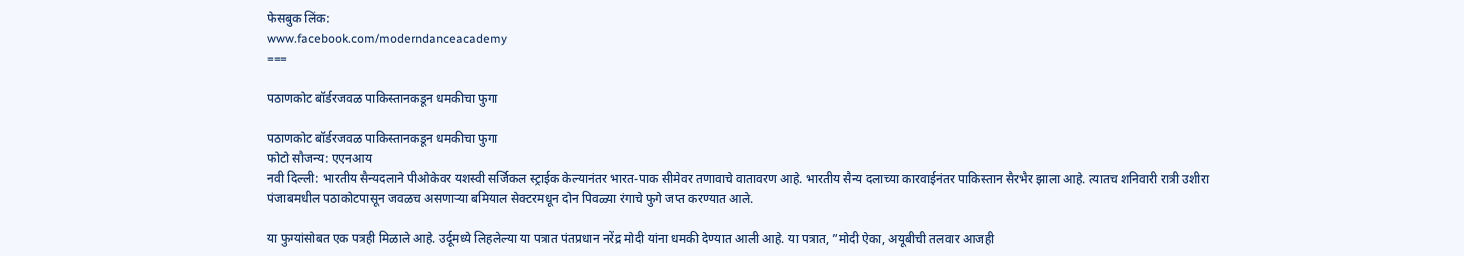फेसबुक लिंक:
www.facebook.com/moderndanceacademy
===

पठाणकोट बॉर्डरजवळ पाकिस्तानकडून धमकीचा फुगा

पठाणकोट बॉर्डरजवळ पाकिस्तानकडून धमकीचा फुगा
फोटो सौजन्य: एएनआय
नवी दिल्ली: भारतीय सैन्यदलाने पीओकेवर यशस्वी सर्जिकल स्ट्राईक केल्यानंतर भारत-पाक सीमेवर तणावाचे वातावरण आहे. भारतीय सैन्य दलाच्या कारवाईनंतर पाकिस्तान सैरभैर झाला आहे. त्यातच शनिवारी रात्री उशीरा पंजाबमधील पठाकोटपासून जवळच असणाऱ्या बमियाल सेक्टरमधून दोन पिवळ्या रंगाचे फुगे जप्त करण्यात आले.

या फुग्यांसोबत एक पत्रही मिळाले आहे. उर्दूमध्ये लिहलेल्या या पत्रात पंतप्रधान नरेंद्र मोदी यांना धमकी देण्यात आली आहे. या पत्रात, ”मोदी ऐका, अयूबीची तलवार आजही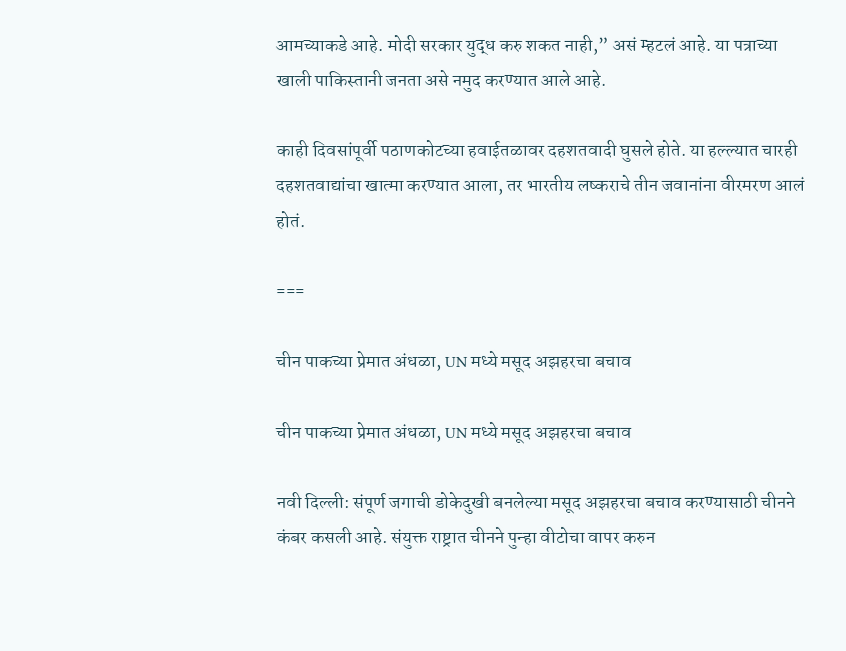आमच्याकडे आहे. मोदी सरकार युद्ध करु शकत नाही,” असं म्हटलं आहे. या पत्राच्या खाली पाकिस्तानी जनता असे नमुद करण्यात आले आहे.

काही दिवसांपूर्वी पठाणकोटच्या हवाईतळावर दहशतवादी घुसले होते. या हल्ल्यात चारही दहशतवाद्यांचा खात्मा करण्यात आला, तर भारतीय लष्कराचे तीन जवानांना वीरमरण आलं होतं.

===

चीन पाकच्या प्रेमात अंधळा, UN मध्ये मसूद अझहरचा बचाव

चीन पाकच्या प्रेमात अंधळा, UN मध्ये मसूद अझहरचा बचाव

नवी दिल्ली: संपूर्ण जगाची डोकेदुखी बनलेल्या मसूद अझहरचा बचाव करण्यासाठी चीनने कंबर कसली आहे. संयुक्त राष्ट्रात चीनने पुन्हा वीटोचा वापर करुन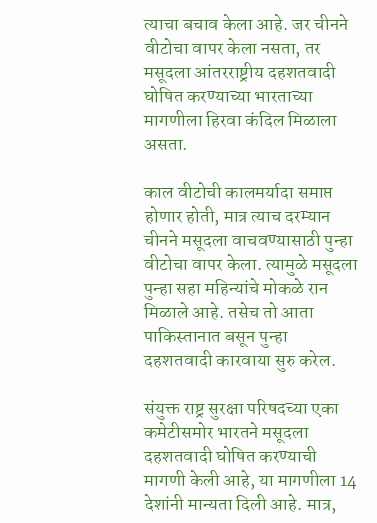त्याचा बचाव केला आहे. जर चीनने वीटोचा वापर केला नसता, तर मसूदला आंतरराष्ट्रीय दहशतवादी घोषित करण्याच्या भारताच्या मागणीला हिरवा कंदिल मिळाला असता.

काल वीटोची कालमर्यादा समाप्त होणार होती, मात्र त्याच दरम्यान चीनने मसूदला वाचवण्यासाठी पुन्हा वीटोचा वापर केला. त्यामुळे मसूदला पुन्हा सहा महिन्यांचे मोकळे रान मिळाले आहे. तसेच तो आता पाकिस्तानात बसून पुन्हा दहशतवादी कारवाया सुरु करेल.

संयुक्त राष्ट्र सुरक्षा परिषदच्या एका कमेटीसमोर भारतने मसूदला दहशतवादी घोषित करण्याची मागणी केली आहे, या मागणीला 14 देशांनी मान्यता दिली आहे. मात्र,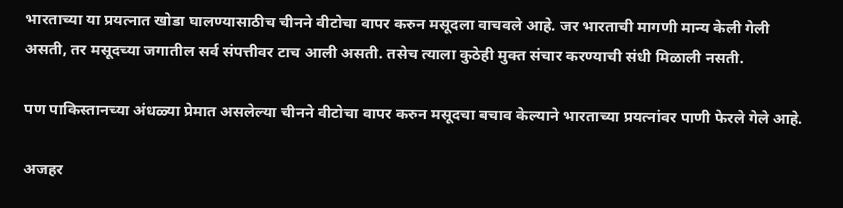भारताच्या या प्रयत्नात खोडा घालण्यासाठीच चीनने वीटोचा वापर करुन मसूदला वाचवले आहे. जर भारताची मागणी मान्य केली गेली असती, तर मसूदच्या जगातील सर्व संपत्तीवर टाच आली असती. तसेच त्याला कुठेही मुक्त संचार करण्याची संधी मिळाली नसती.

पण पाकिस्तानच्या अंधळ्या प्रेमात असलेल्या चीनने वीटोचा वापर करुन मसूदचा बचाव केल्याने भारताच्या प्रयत्नांवर पाणी फेरले गेले आहे.

अजहर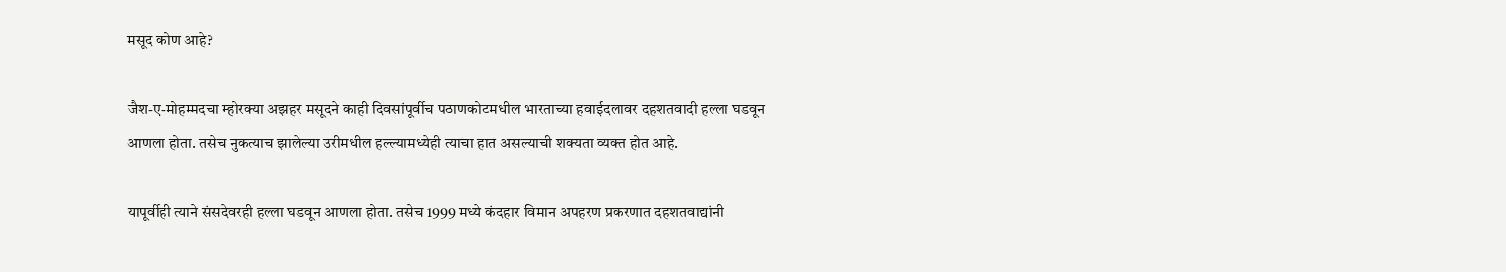मसूद कोण आहे?

जैश-ए-मोहम्मदचा म्होरक्या अझहर मसूदने काही दिवसांपूर्वीच पठाणकोटमधील भारताच्या हवाईदलावर दहशतवादी हल्ला घडवून आणला होता. तसेच नुकत्याच झालेल्या उरीमधील हल्ल्यामध्येही त्याचा हात असल्याची शक्यता व्यक्त होत आहे.

यापूर्वीही त्याने संसदेवरही हल्ला घडवून आणला होता. तसेच 1999 मध्ये कंदहार विमान अपहरण प्रकरणात दहशतवाद्यांनी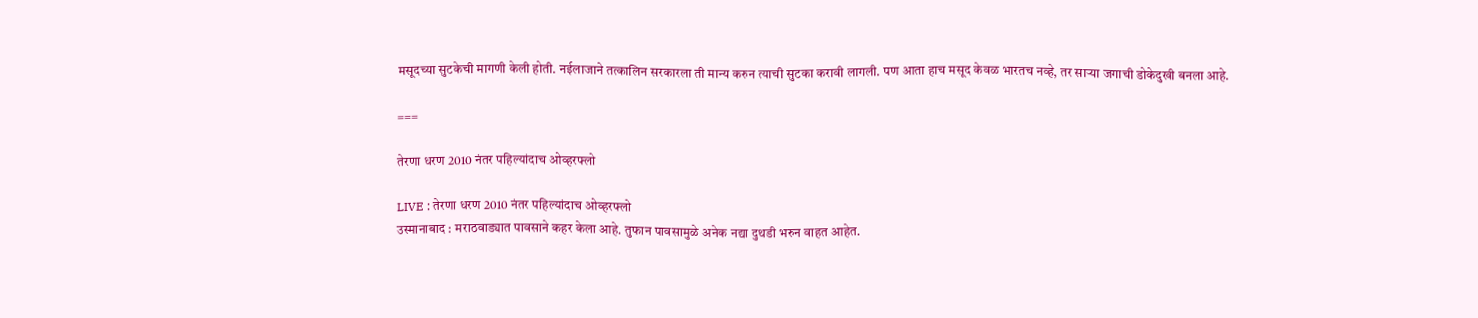मसूदच्या सुटकेची मागणी केली होती. नईलाजाने तत्कालिन सरकारला ती मान्य करुन त्याची सुटका करावी लागली. पण आता हाच मसूद केवळ भारतच नव्हे, तर साऱ्या जगाची डोकेदुखी बनला आहे.

===

तेरणा धरण 2010 नंतर पहिल्यांदाच ओव्हरफ्लो

LIVE : तेरणा धरण 2010 नंतर पहिल्यांदाच ओव्हरफ्लो
उस्मानाबाद : मराठवाड्यात पावसाने कहर केला आहे. तुफान पावसामुळे अनेक नद्या दुथडी भरुन वाहत आहेत.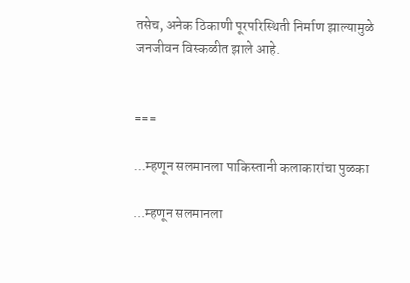तसेच, अनेक ठिकाणी पूरपरिस्थिती निर्माण झाल्यामुळे जनजीवन विस्कळीत झाले आहे.


===

...म्हणून सलमानला पाकिस्तानी कलाकारांचा पुळका

...म्हणून सलमानला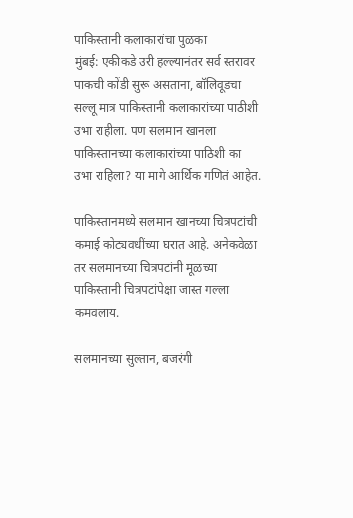पाकिस्तानी कलाकारांचा पुळका
मुंबई: एकीकडे उरी हल्ल्यानंतर सर्व स्तरावर पाकची कोंडी सुरू असताना, बॉलिवूडचा सल्लू मात्र पाकिस्तानी कलाकारांच्या पाठीशी उभा राहीला. पण सलमान खानला पाकिस्तानच्या कलाकारांच्या पाठिशी का उभा राहिला? या मागे आर्थिक गणितं आहेत.

पाकिस्तानमध्ये सलमान खानच्या चित्रपटांची कमाई कोट्यवधींच्या घरात आहे. अनेकवेळा तर सलमानच्या चित्रपटांनी मूळच्या पाकिस्तानी चित्रपटांपेक्षा जास्त गल्ला कमवलाय.

सलमानच्या सुल्तान, बजरंगी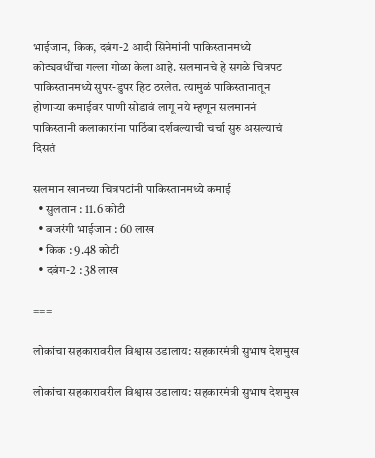भाईजान, किक, दबंग-2 आदी सिनेमांनी पाकिस्तानमध्ये कोट्यवधींचा गल्ला गोळा केला आहे. सलमानचे हे सगळे चित्रपट पाकिस्तानमध्ये सुपर-डुपर हिट ठरलेत. त्यामुळं पाकिस्तानातून होणाऱ्या कमाईवर पाणी सोडावं लागू नये म्हणून सलमाननं पाकिस्तानी कलाकारांना पाठिंबा दर्शवल्याची चर्चा सुरु असल्याचं दिसतं

सलमान खानच्या चित्रपटांनी पाकिस्तानमध्ये कमाई
  • सुलतान : 11.6 कोटी
  • बजरंगी भाईजान : 60 लाख
  • किक : 9.48 कोटी
  • दबंग-2 : 38 लाख

===

लोकांचा सहकारावरील विश्वास उडालाय: सहकारमंत्री सुभाष देशमुख

लोकांचा सहकारावरील विश्वास उडालाय: सहकारमंत्री सुभाष देशमुख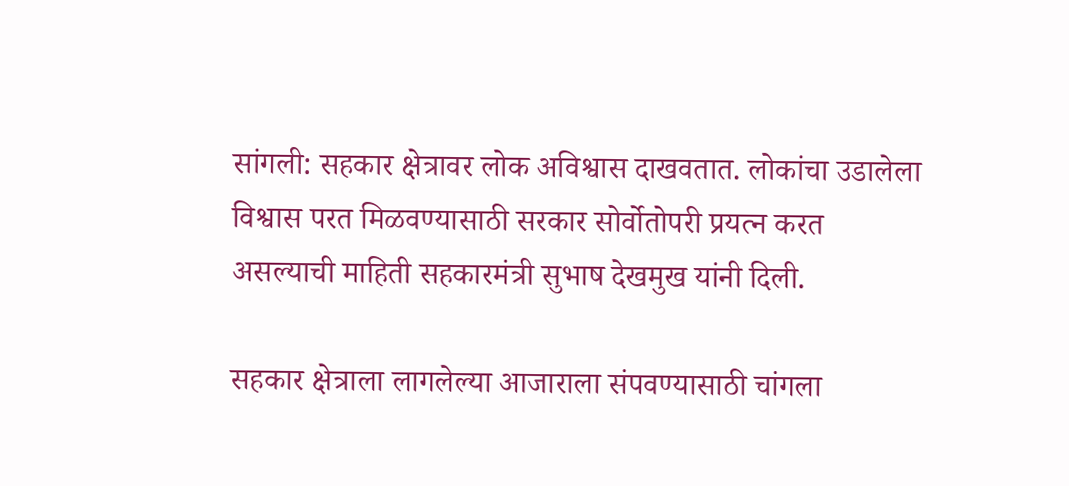सांगली: सहकार क्षेत्रावर लोक अविश्वास दाखवतात. लोकांचा उडालेला विश्वास परत मिळवण्यासाठी सरकार सोर्वोतोपरी प्रयत्न करत असल्याची माहिती सहकारमंत्री सुभाष देखमुख यांनी दिली.

सहकार क्षेत्राला लागलेल्या आजाराला संपवण्यासाठी चांगला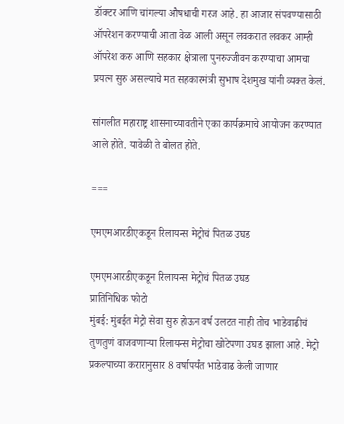डॉक्टर आणि चांगल्या औषधाची गरज आहे. हा आजार संपवण्यासाठी ऑपरेशन करण्याची आता वेळ आली असून लवकरात लवकर आम्ही ऑपरेश करु आणि सहकार क्षेत्राला पुनरुज्जीवन करण्याचा आमचा प्रयत्न सुरु असल्याचे मत सहकारमंत्री सुभाष देशमुख यांनी व्यक्त केलं.

सांगलीत महाराष्ट्र शासनाच्यावतीने एका कार्यक्रमाचे आयोजन करण्यात आले होते. यावेळी ते बोलत होते.

===

एमएमआरडीएकडून रिलायन्स मेट्रोचं पितळ उघड

एमएमआरडीएकडून रिलायन्स मेट्रोचं पितळ उघड
प्रातिनिधिक फोटो
मुंबई: मुंबईत मेट्रो सेवा सुरु होऊन वर्ष उलटत नाही तोच भाडेवाढीचं तुणतुणं वाजवणाऱ्या रिलायन्स मेट्रोचा खोटेपणा उघड झाला आहे. मेट्रो प्रकल्पाच्या करारानुसार 8 वर्षापर्यंत भाडेवाढ केली जाणार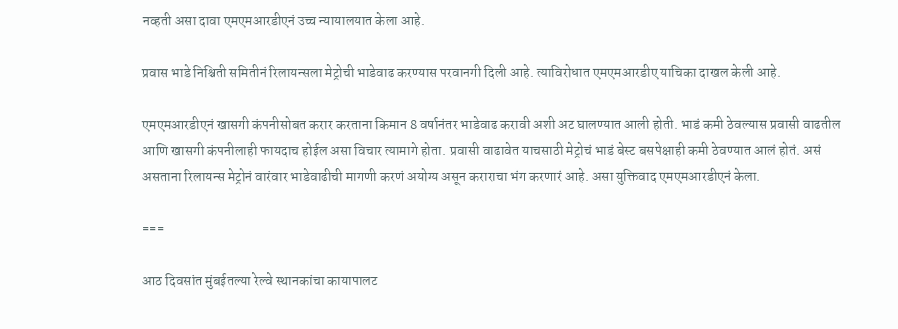नव्हती असा दावा एमएमआरडीएनं उच्च न्यायालयात केला आहे.

प्रवास भाडे निश्चिती समितीनं रिलायन्सला मेट्रोची भाडेवाढ करण्यास परवानगी दिली आहे. त्याविरोधात एमएमआरडीए याचिका दाखल केली आहे.

एमएमआरडीएनं खासगी कंपनीसोबत करार करताना किमान 8 वर्षानंतर भाडेवाढ करावी अशी अट घालण्यात आली होती. भाडं कमी ठेवल्यास प्रवासी वाढतील आणि खासगी कंपनीलाही फायदाच होईल असा विचार त्यामागे होता. प्रवासी वाढावेत याचसाठी मेट्रोचं भाडं बेस्ट बसपेक्षाही कमी ठेवण्यात आलं होतं. असं असताना रिलायन्स मेट्रोनं वारंवार भाडेवाढीची मागणी करणं अयोग्य असून कराराचा भंग करणारं आहे. असा युक्तिवाद एमएमआरडीएनं केला.

===

आठ दिवसांत मुंबईतल्या रेल्वे स्थानकांचा कायापालट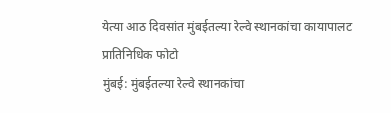येत्या आठ दिवसांत मुंबईतल्या रेल्वे स्थानकांचा कायापालट
प्रातिनिधिक फोटो
मुंबई: मुंबईतल्या रेल्वे स्थानकांचा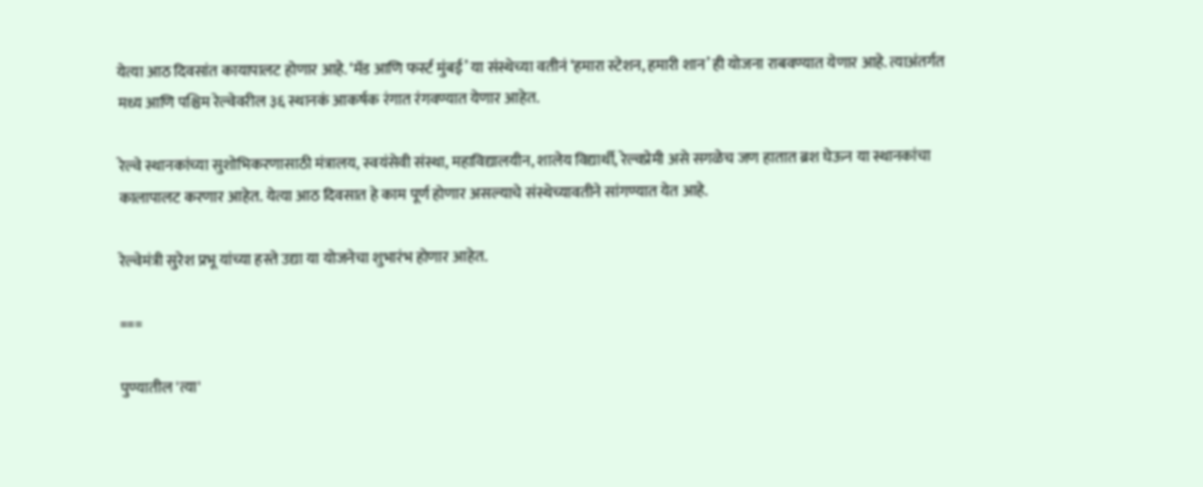येत्या आठ दिवसांत कायापालट होणार आहे. ‘मॅड आणि फर्स्ट मुंबई’ या संस्थेच्या वतीनं ‘हमारा स्टेशन, हमारी शान’ ही योजना राबवण्यात येणार आहे. त्याअंतर्गत मध्य आणि पश्चिम रेल्वेवरील ३६ स्थानकं आकर्षक रंगात रंगवण्यात येणार आहेत.

रेल्वे स्थानकांच्या सुशोभिकरणासाठी मंत्रालय, स्वयंसेवी संस्था, महाविद्यालयीन, शालेय विद्यार्थी, रेल्वप्रेमी असे सगळेच जण हातात ब्रश घेऊन या स्थानकांचा कालापालट करणार आहेत. येत्या आठ दिवसात हे काम पूर्ण होणार असल्याचे संस्थेच्यावतीने सांगण्यात येत आहे.

रेल्वेमंत्री सुरेश प्रभू यांच्या हस्ते उद्या या योजनेचा शुभारंभ होणार आहेत.

===

पुण्यातील 'त्या'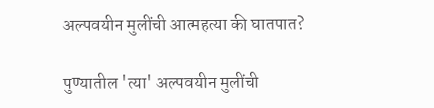अल्पवयीन मुलींची आत्महत्या की घातपात?

पुण्यातील 'त्या' अल्पवयीन मुलींची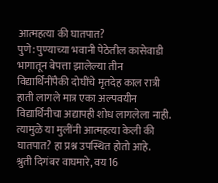आत्महत्या की घातपात?
पुणे: पुण्याच्या भवानी पेठेतील कासेवाडी भागातून बेपत्ता झालेल्या तीन विद्यार्थिनींपैकी दोघींचे मृतदेह काल रात्री हाती लागले मात्र एका अल्पवयीन विद्यार्थिनीचा अद्यापही शोध लागलेला नाही. त्यामुळे या मुलींनी आत्महत्या केली की घातपात? हा प्रश्न उपस्थित होतो आहे.
श्रुती दिगंबर वाघमारे, वय 16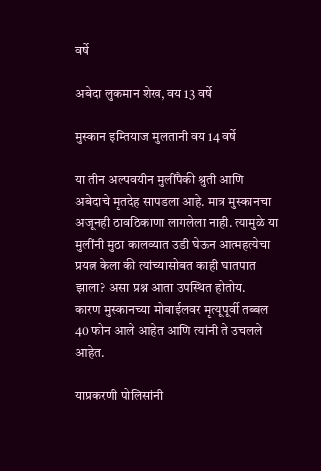वर्षे

अबेदा लुकमान शेख, वय 13 वर्षे

मुस्कान इम्तियाज मुलतानी वय 14 वर्षे

या तीन अल्पवयीन मुलींपैकी श्रुती आणि अबेदाचे मृतदेह सापडला आहे. मात्र मुस्कानचा अजूनही ठावठिकाणा लागलेला नाही. त्यामुळे या मुलींनी मुठा कालव्यात उडी घेऊन आत्महत्येचा प्रयत्न केला की त्यांच्यासोबत काही घातपात झाला? असा प्रश्न आता उपस्थित होतोय.
कारण मुस्कानच्या मोबाईलवर मृत्यूपूर्वी तब्बल 40 फोन आले आहेत आणि त्यांनी ते उचलले आहेत.

याप्रकरणी पोलिसांनी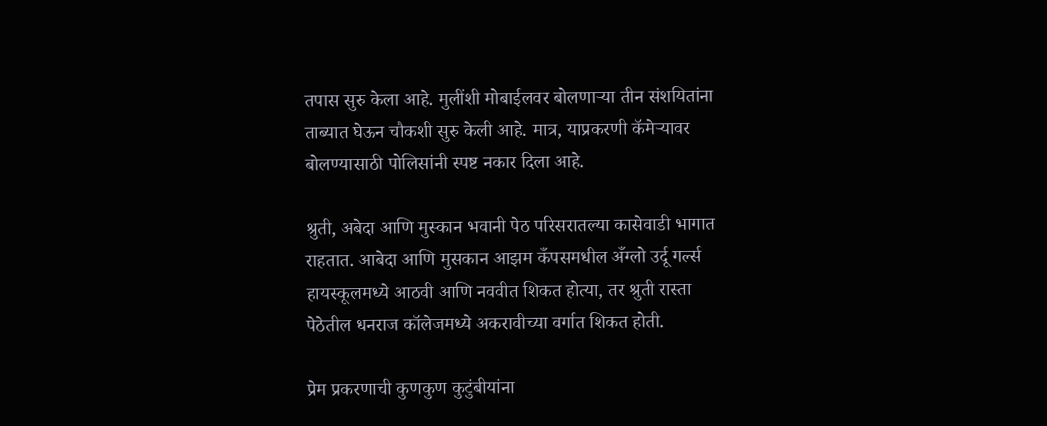तपास सुरु केला आहे. मुलींशी मोबाईलवर बोलणाऱ्या तीन संशयितांना ताब्यात घेऊन चौकशी सुरु केली आहे. मात्र, याप्रकरणी कॅमेऱ्यावर बोलण्यासाठी पोलिसांनी स्पष्ट नकार दिला आहे.

श्रुती, अबेदा आणि मुस्कान भवानी पेठ परिसरातल्या कासेवाडी भागात राहतात. आबेदा आणि मुसकान आझम कँपसमधील अँग्लो उर्दू गर्ल्स हायस्कूलमध्ये आठवी आणि नववीत शिकत होत्या, तर श्रुती रास्ता पेठेतील धनराज कॉलेजमध्ये अकरावीच्या वर्गात शिकत होती.

प्रेम प्रकरणाची कुणकुण कुटुंबीयांना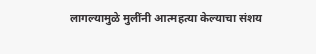लागल्यामुळे मुलींनी आत्महत्या केल्याचा संशय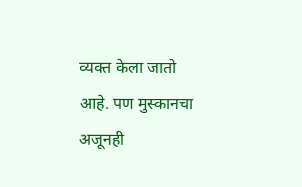व्यक्त केला जातो आहे. पण मुस्कानचा अजूनही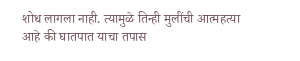शोध लागला नाही. त्यामुळे तिन्ही मुलींची आत्महत्या आहे की घातपात याचा तपास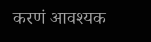करणं आवश्यक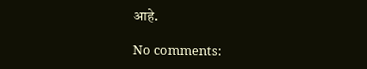आहे.

No comments: